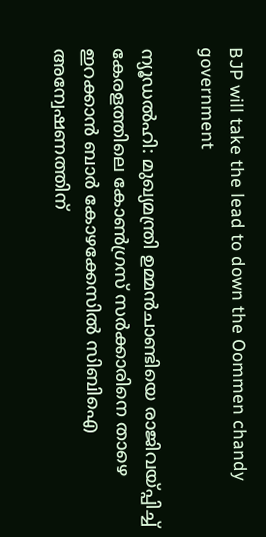BJP will take the lead to down the Oommen chandy government

ന്യൂഡല്‍ഹി: മുഖ്യമന്ത്രി ഉമ്മന്‍ചാണ്ടിയെ രാജിവയ്പ്പിച്ച് കേരളത്തിലെ കോണ്‍ഗ്രസ് സര്‍ക്കാരിനെ താഴെ ഇറക്കാന്‍ ബാര്‍ കോഴക്കേസില്‍ സിബിഐ അന്വേഷണത്തിന്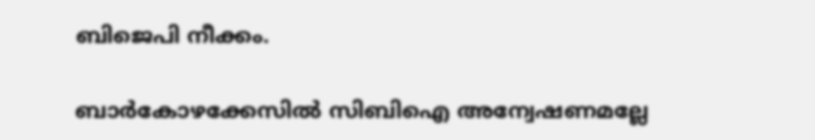ബിജെപി നീക്കം.

ബാര്‍കോഴക്കേസില്‍ സിബിഐ അന്വേഷണമല്ലേ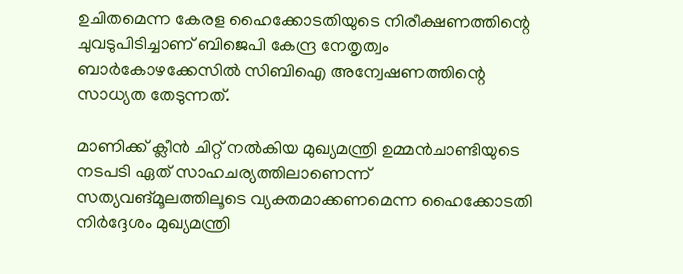ഉചിതമെന്ന കേരള ഹൈക്കോടതിയുടെ നിരീക്ഷണത്തിന്റെ ചുവടുപിടിച്ചാണ് ബിജെപി കേന്ദ്ര നേതൃത്വം ബാര്‍കോഴക്കേസില്‍ സിബിഐ അന്വേഷണത്തിന്റെ സാധ്യത തേടുന്നത്.

മാണിക്ക് ക്ലീന്‍ ചിറ്റ് നല്‍കിയ മുഖ്യമന്ത്രി ഉമ്മന്‍ചാണ്ടിയുടെ നടപടി ഏത് സാഹചര്യത്തിലാണെന്ന് സത്യവങ്മൂലത്തിലൂടെ വ്യക്തമാക്കണമെന്ന ഹൈക്കോടതി നിര്‍ദ്ദേശം മുഖ്യമന്ത്രി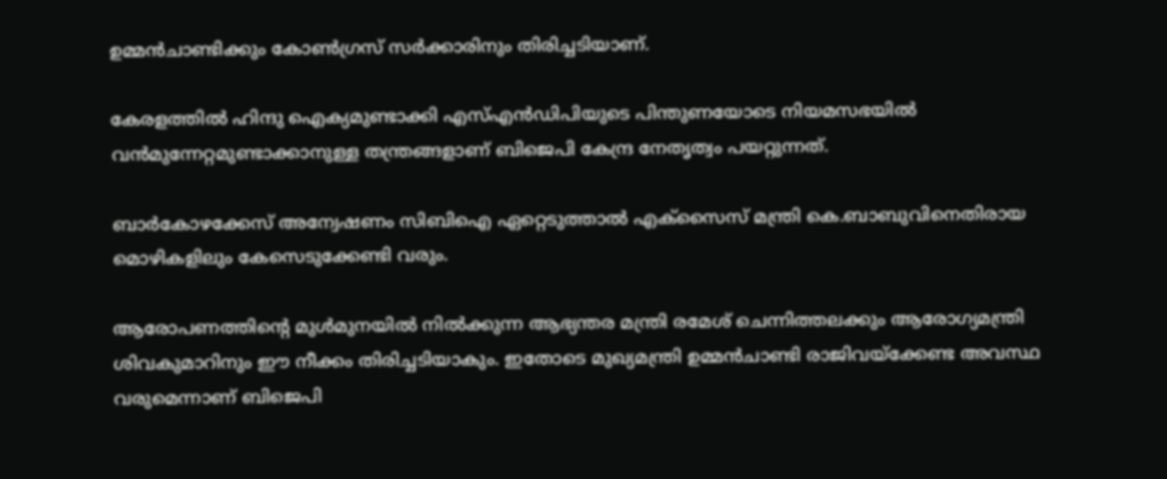ഉമ്മന്‍ചാണ്ടിക്കും കോണ്‍ഗ്രസ് സര്‍ക്കാരിനും തിരിച്ചടിയാണ്.

കേരളത്തില്‍ ഹിന്ദു ഐക്യമുണ്ടാക്കി എസ്എന്‍ഡിപിയുടെ പിന്തുണയോടെ നിയമസഭയില്‍ വന്‍മുന്നേറ്റമുണ്ടാക്കാനുള്ള തന്ത്രങ്ങളാണ് ബിജെപി കേന്ദ്ര നേതൃത്വം പയറ്റുന്നത്.

ബാര്‍കോഴക്കേസ് അന്വേഷണം സിബിഐ ഏറ്റെടുത്താല്‍ എക്‌സൈസ് മന്ത്രി കെ.ബാബുവിനെതിരായ മൊഴികളിലും കേസെടുക്കേണ്ടി വരും.

ആരോപണത്തിന്റെ മുള്‍മുനയില്‍ നില്‍ക്കുന്ന ആഭ്യന്തര മന്ത്രി രമേശ് ചെന്നിത്തലക്കും ആരോഗ്യമന്ത്രി ശിവകുമാറിനും ഈ നീക്കം തിരിച്ചടിയാകും. ഇതോടെ മുഖ്യമന്ത്രി ഉമ്മന്‍ചാണ്ടി രാജിവയ്‌ക്കേണ്ട അവസ്ഥ വരുമെന്നാണ് ബിജെപി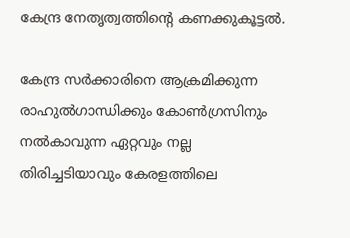കേന്ദ്ര നേതൃത്വത്തിന്റെ കണക്കുകൂട്ടല്‍.

കേന്ദ്ര സര്‍ക്കാരിനെ ആക്രമിക്കുന്ന രാഹുല്‍ഗാന്ധിക്കും കോണ്‍ഗ്രസിനും നല്‍കാവുന്ന ഏറ്റവും നല്ല തിരിച്ചടിയാവും കേരളത്തിലെ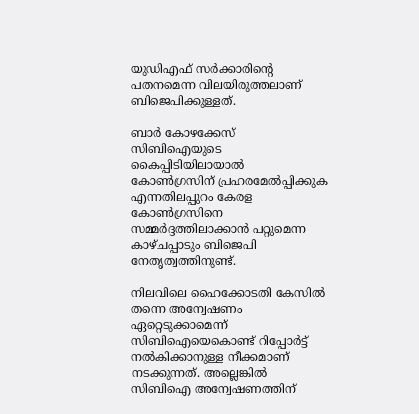യുഡിഎഫ് സര്‍ക്കാരിന്റെ പതനമെന്ന വിലയിരുത്തലാണ് ബിജെപിക്കുള്ളത്.

ബാര്‍ കോഴക്കേസ് സിബിഐയുടെ കൈപ്പിടിയിലായാല്‍ കോണ്‍ഗ്രസിന് പ്രഹരമേല്‍പ്പിക്കുക എന്നതിലപ്പുറം കേരള കോണ്‍ഗ്രസിനെ സമ്മര്‍ദ്ദത്തിലാക്കാന്‍ പറ്റുമെന്ന കാഴ്ചപ്പാടും ബിജെപി നേതൃത്വത്തിനുണ്ട്.

നിലവിലെ ഹൈക്കോടതി കേസില്‍ തന്നെ അന്വേഷണം ഏറ്റെടുക്കാമെന്ന് സിബിഐയെകൊണ്ട് റിപ്പോര്‍ട്ട് നല്‍കിക്കാനുള്ള നീക്കമാണ് നടക്കുന്നത്. അല്ലെങ്കില്‍ സിബിഐ അന്വേഷണത്തിന്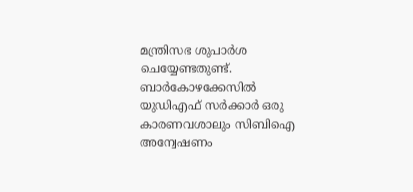മന്ത്രിസഭ ശുപാര്‍ശ ചെയ്യേണ്ടതുണ്ട്. ബാര്‍കോഴക്കേസില്‍ യുഡിഎഫ് സര്‍ക്കാര്‍ ഒരു കാരണവശാലും സിബിഐ അന്വേഷണം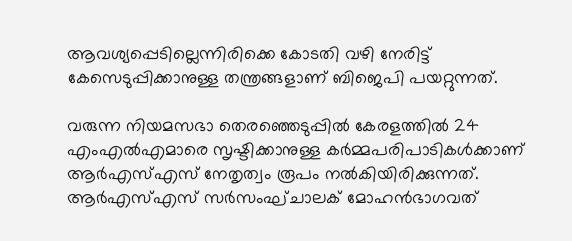ആവശ്യപ്പെടില്ലെന്നിരിക്കെ കോടതി വഴി നേരിട്ട് കേസെടുപ്പിക്കാനുള്ള തന്ത്രങ്ങളാണ് ബിജെപി പയറ്റുന്നത്.

വരുന്ന നിയമസഭാ തെരഞ്ഞെടുപ്പില്‍ കേരളത്തില്‍ 24 എംഎല്‍എമാരെ സൃഷ്ടിക്കാനുള്ള കര്‍മ്മപരിപാടികള്‍ക്കാണ് ആര്‍എസ്എസ് നേതൃത്വം രൂപം നല്‍കിയിരിക്കുന്നത്. ആര്‍എസ്എസ് സര്‍സംഘ്ചാലക് മോഹന്‍ഭാഗവത്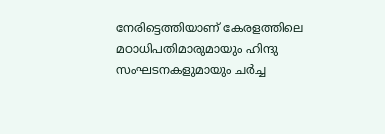നേരിട്ടെത്തിയാണ് കേരളത്തിലെ മഠാധിപതിമാരുമായും ഹിന്ദു സംഘടനകളുമായും ചര്‍ച്ച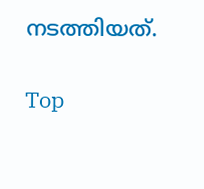നടത്തിയത്.

Top